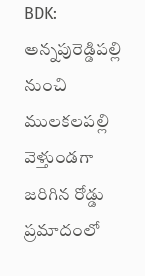BDK: అన్నపురెడ్డిపల్లి నుంచి ములకలపల్లి వెళ్తుండగా జరిగిన రోడ్డు ప్రమాదంలో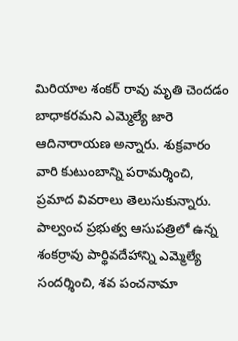మిరియాల శంకర్ రావు మృతి చెందడం బాధాకరమని ఎమ్మెల్యే జారె ఆదినారాయణ అన్నారు. శుక్రవారం వారి కుటుంబాన్ని పరామర్శించి, ప్రమాద వివరాలు తెలుసుకున్నారు. పాల్వంచ ప్రభుత్వ ఆసుపత్రిలో ఉన్న శంకర్రావు పార్థివదేహాన్ని ఎమ్మెల్యే సందర్శించి, శవ పంచనామా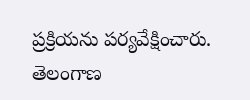ప్రక్రియను పర్యవేక్షించారు.
తెలంగాణ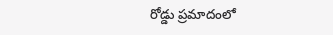రోడ్డు ప్రమాదంలో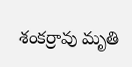శంకర్రావు మృతి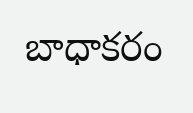బాధాకరం